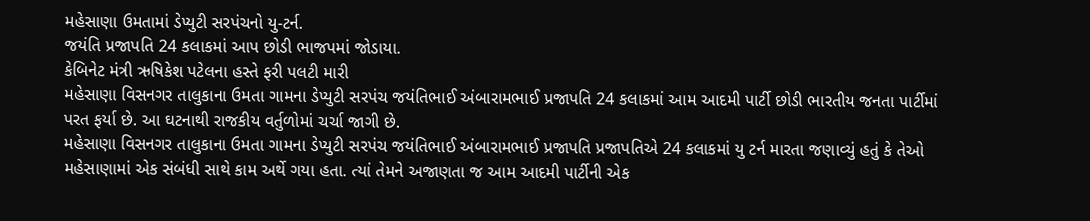મહેસાણા ઉમતામાં ડેપ્યુટી સરપંચનો યુ-ટર્ન.
જયંતિ પ્રજાપતિ 24 કલાકમાં આપ છોડી ભાજપમાં જોડાયા.
કેબિનેટ મંત્રી ઋષિકેશ પટેલના હસ્તે ફરી પલટી મારી
મહેસાણા વિસનગર તાલુકાના ઉમતા ગામના ડેપ્યુટી સરપંચ જયંતિભાઈ અંબારામભાઈ પ્રજાપતિ 24 કલાકમાં આમ આદમી પાર્ટી છોડી ભારતીય જનતા પાર્ટીમાં પરત ફર્યા છે. આ ઘટનાથી રાજકીય વર્તુળોમાં ચર્ચા જાગી છે.
મહેસાણા વિસનગર તાલુકાના ઉમતા ગામના ડેપ્યુટી સરપંચ જયંતિભાઈ અંબારામભાઈ પ્રજાપતિ પ્રજાપતિએ 24 કલાકમાં યુ ટર્ન મારતા જણાવ્યું હતું કે તેઓ મહેસાણામાં એક સંબંધી સાથે કામ અર્થે ગયા હતા. ત્યાં તેમને અજાણતા જ આમ આદમી પાર્ટીની એક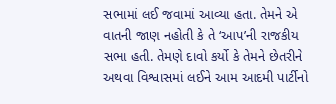સભામાં લઈ જવામાં આવ્યા હતા. તેમને એ વાતની જાણ નહોતી કે તે ‘આપ’ની રાજકીય સભા હતી. તેમણે દાવો કર્યો કે તેમને છેતરીને અથવા વિશ્વાસમાં લઈને આમ આદમી પાર્ટીનો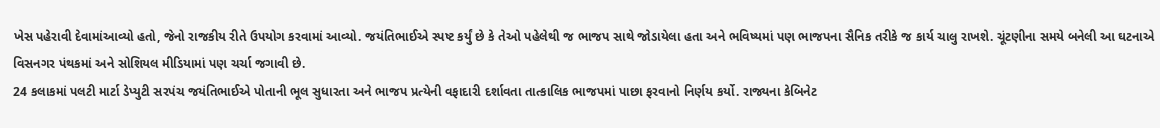ખેસ પહેરાવી દેવામાંઆવ્યો હતો, જેનો રાજકીય રીતે ઉપયોગ કરવામાં આવ્યો. જયંતિભાઈએ સ્પષ્ટ કર્યું છે કે તેઓ પહેલેથી જ ભાજપ સાથે જોડાયેલા હતા અને ભવિષ્યમાં પણ ભાજપના સૈનિક તરીકે જ કાર્ય ચાલુ રાખશે. ચૂંટણીના સમયે બનેલી આ ઘટનાએ વિસનગર પંથકમાં અને સોશિયલ મીડિયામાં પણ ચર્ચા જગાવી છે.
24 કલાકમાં પલટી માર્ટા ડેપ્યુટી સરપંચ જયંતિભાઈએ પોતાની ભૂલ સુધારતા અને ભાજપ પ્રત્યેની વફાદારી દર્શાવતા તાત્કાલિક ભાજપમાં પાછા ફરવાનો નિર્ણય કર્યો. રાજ્યના કેબિનેટ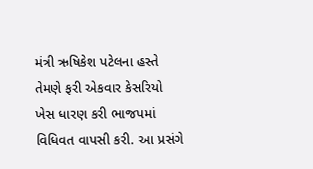મંત્રી ઋષિકેશ પટેલના હસ્તે તેમણે ફરી એકવાર કેસરિયો ખેસ ધારણ કરી ભાજપમાં વિધિવત વાપસી કરી. આ પ્રસંગે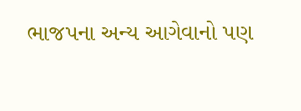ભાજપના અન્ય આગેવાનો પણ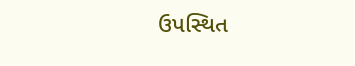ઉપસ્થિત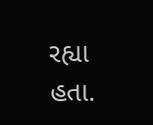રહ્યા હતા.